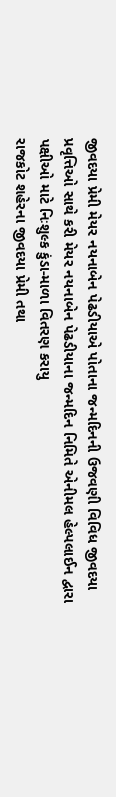જીવદયા પ્રેમી મેયર નયનાબેન પેઢડીયાએ પોતાના જન્મદિનની ઉજવણી વિવિધ જીવદયા પ્રવૃત્તિઓ સાથે કરી મેયર નયનાબેન પેઢડીયાના જન્મદિન નિમિતે એનીમલ હેલ્પલાઈન દ્વારા પક્ષીઓ માટે નિઃશુલ્ક કુંડા-માળા વિતરણ કરાયુ
રાજકોટ શહેરના જીવદયા પ્રેમી તથા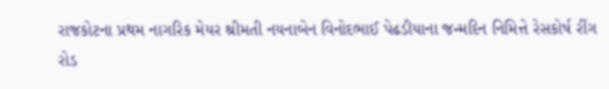રાજકોટના પ્રથમ નાગરિક મેયર શ્રીમતી નયનાબેન વિનોદભાઈ પેઢડીયાના જન્મદિન નિમિત્તે રેસકોર્ષ રીંગ રોડ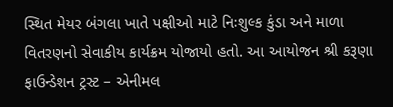સ્થિત મેયર બંગલા ખાતે પક્ષીઓ માટે નિઃશુલ્ક કુંડા અને માળા વિતરણનો સેવાકીય કાર્યક્રમ યોજાયો હતો. આ આયોજન શ્રી કરૂણા ફાઉન્ડેશન ટ્રસ્ટ – એનીમલ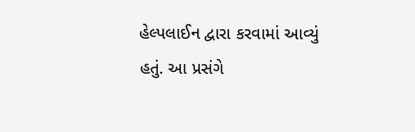હેલ્પલાઈન દ્વારા કરવામાં આવ્યું હતું. આ પ્રસંગે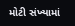મોટી સંખ્યામાં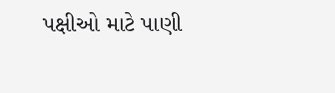પક્ષીઓ માટે પાણી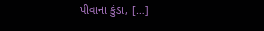પીવાના કુંડા, […]